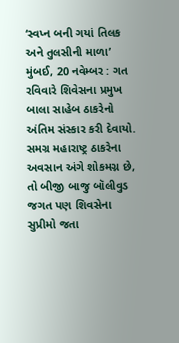‘સ્વપ્ન બની ગયાં તિલક અને તુલસીની માળા’
મુંબઈ, 20 નવેમ્બર : ગત રવિવારે શિવેસના પ્રમુખ બાલા સાહેબ ઠાકરેનો અંતિમ સંસ્કાર કરી દેવાયો. સમગ્ર મહારાષ્ટ્ર ઠાકરેના અવસાન અંગે શોકમગ્ન છે, તો બીજી બાજુ બૉલીવુડ જગત પણ શિવસેના સુપ્રીમો જતા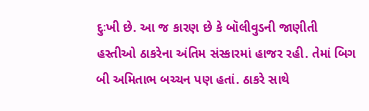દુઃખી છે. આ જ કારણ છે કે બૉલીવુડની જાણીતી હસ્તીઓ ઠાકરેના અંતિમ સંસ્કારમાં હાજર રહી. તેમાં બિગ બી અમિતાભ બચ્ચન પણ હતાં. ઠાકરે સાથે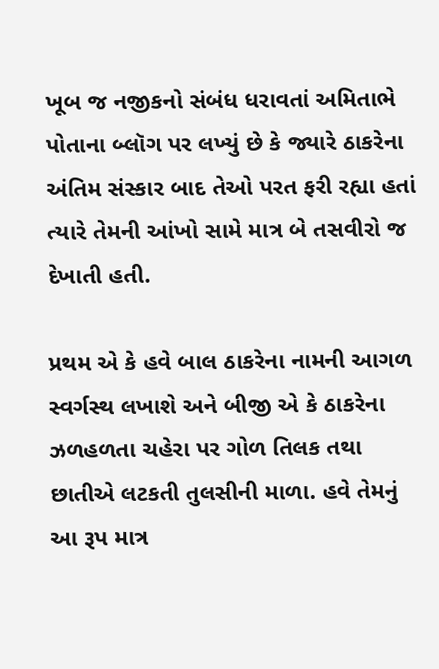ખૂબ જ નજીકનો સંબંધ ધરાવતાં અમિતાભે પોતાના બ્લૉગ પર લખ્યું છે કે જ્યારે ઠાકરેના અંતિમ સંસ્કાર બાદ તેઓ પરત ફરી રહ્યા હતાં ત્યારે તેમની આંખો સામે માત્ર બે તસવીરો જ દેખાતી હતી.

પ્રથમ એ કે હવે બાલ ઠાકરેના નામની આગળ સ્વર્ગસ્થ લખાશે અને બીજી એ કે ઠાકરેના ઝળહળતા ચહેરા પર ગોળ તિલક તથા છાતીએ લટકતી તુલસીની માળા. હવે તેમનું આ રૂપ માત્ર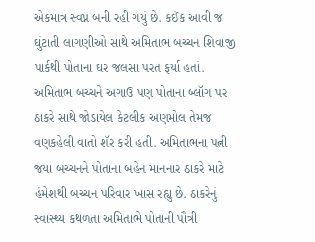એકમાત્ર સ્વપ્ન બની રહી ગયું છે. કઈંક આવી જ ઘુંટાતી લાગણીઓ સાથે અમિતાભ બચ્ચન શિવાજી પાર્કથી પોતાના ઘર જલસા પરત ફર્યા હતાં.
અમિતાભ બચ્ચને અગાઉ પણ પોતાના બ્લૉગ પર ઠાકરે સાથે જોડાયેલ કેટલીક અણમોલ તેમજ વણકહેલી વાતો શૅર કરી હતી. અમિતાભના પત્ની જયા બચ્ચનને પોતાના બહેન માનનાર ઠાકરે માટે હંમેશથી બચ્ચન પરિવાર ખાસ રહ્યુ છે. ઠાકરેનું સ્વાસ્થ્ય કથળતા અમિતાભે પોતાની પૌત્રી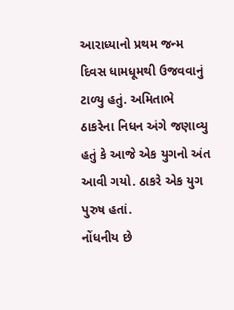આરાધ્યાનો પ્રથમ જન્મ દિવસ ધામધૂમથી ઉજવવાનું ટાળ્યુ હતું. અમિતાભે ઠાકરેના નિધન અંગે જણાવ્યુ હતું કે આજે એક યુગનો અંત આવી ગયો. ઠાકરે એક યુગ પુરુષ હતાં.
નોંધનીય છે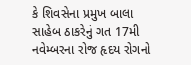કે શિવસેના પ્રમુખ બાલા સાહેબ ઠાકરેનું ગત 17મી નવેમ્બરના રોજ હૃદય રોગનો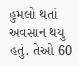હુમલો થતાં અવસાન થયુ હતું. તેઓ 60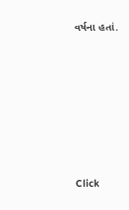વર્ષના હતાં.












Click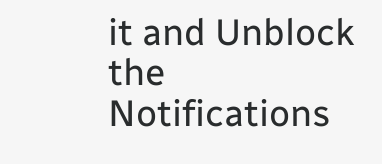it and Unblock the Notifications